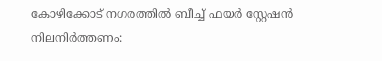കോഴിക്കോട് നഗരത്തിൽ ബീച്ച് ഫയർ സ്റ്റേഷൻ നിലനിർത്തണം: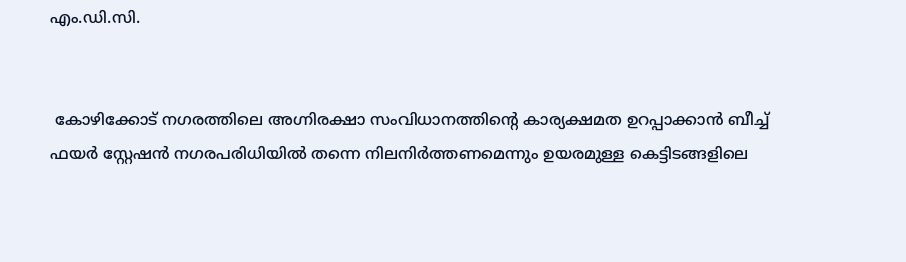എം.ഡി.സി.


 കോഴിക്കോട് നഗരത്തിലെ അഗ്നിരക്ഷാ സംവിധാനത്തിന്റെ കാര്യക്ഷമത ഉറപ്പാക്കാൻ ബീച്ച് ഫയർ സ്റ്റേഷൻ നഗരപരിധിയിൽ തന്നെ നിലനിർത്തണമെന്നും ഉയരമുള്ള കെട്ടിടങ്ങളിലെ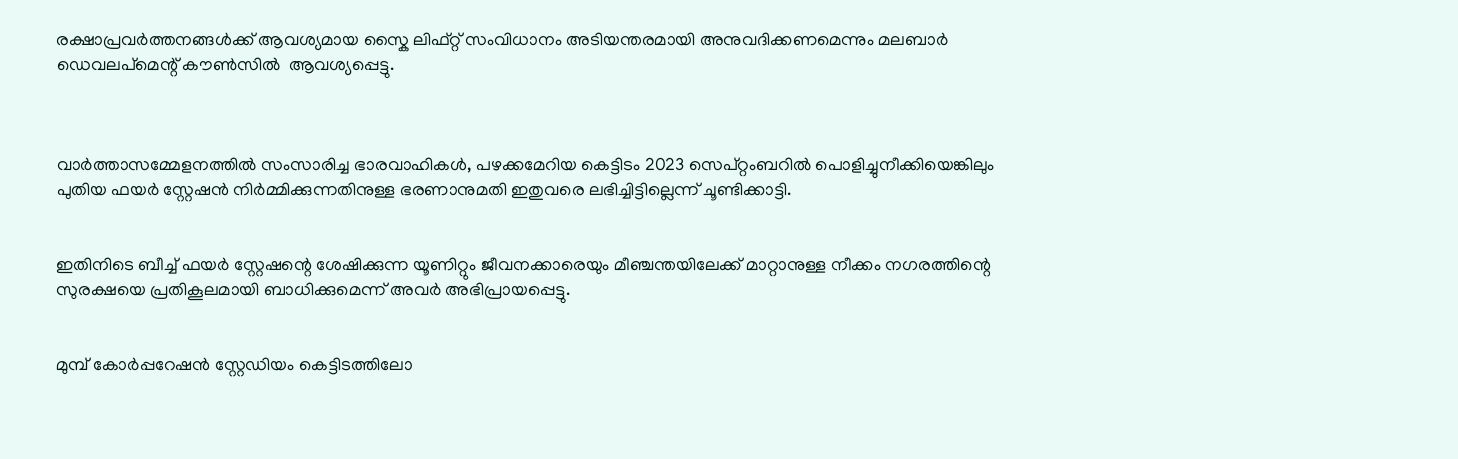രക്ഷാപ്രവർത്തനങ്ങൾക്ക് ആവശ്യമായ സ്കൈ ലിഫ്റ്റ് സംവിധാനം അടിയന്തരമായി അനുവദിക്കണമെന്നും മലബാർ ഡെവലപ്മെന്റ് കൗൺസിൽ  ആവശ്യപ്പെട്ടു.



വാർത്താസമ്മേളനത്തിൽ സംസാരിച്ച ഭാരവാഹികൾ, പഴക്കമേറിയ കെട്ടിടം 2023 സെപ്റ്റംബറിൽ പൊളിച്ചുനീക്കിയെങ്കിലും പുതിയ ഫയർ സ്റ്റേഷൻ നിർമ്മിക്കുന്നതിനുള്ള ഭരണാനുമതി ഇതുവരെ ലഭിച്ചിട്ടില്ലെന്ന് ചൂണ്ടിക്കാട്ടി.


ഇതിനിടെ ബീച്ച് ഫയർ സ്റ്റേഷന്റെ ശേഷിക്കുന്ന യൂണിറ്റും ജീവനക്കാരെയും മീഞ്ചന്തയിലേക്ക് മാറ്റാനുള്ള നീക്കം നഗരത്തിന്റെ സുരക്ഷയെ പ്രതികൂലമായി ബാധിക്കുമെന്ന് അവർ അഭിപ്രായപ്പെട്ടു.


മുമ്പ് കോർപ്പറേഷൻ സ്റ്റേഡിയം കെട്ടിടത്തിലോ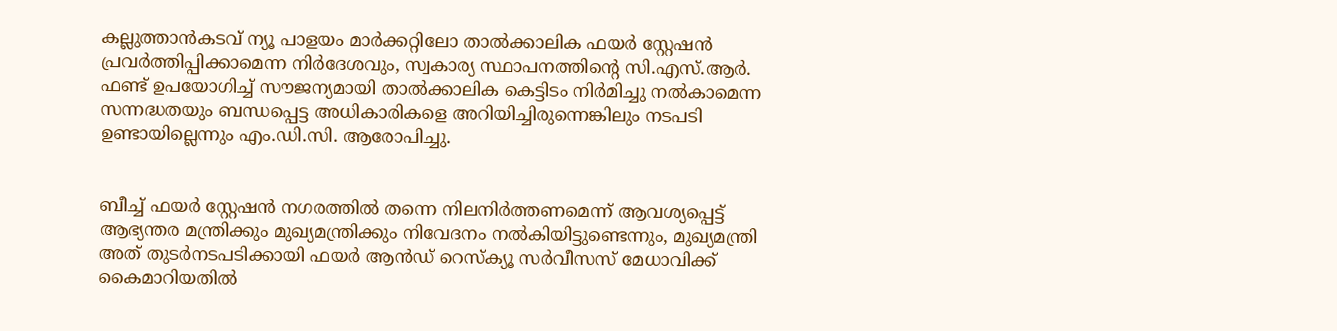കല്ലുത്താൻകടവ് ന്യൂ പാളയം മാർക്കറ്റിലോ താൽക്കാലിക ഫയർ സ്റ്റേഷൻ പ്രവർത്തിപ്പിക്കാമെന്ന നിർദേശവും, സ്വകാര്യ സ്ഥാപനത്തിന്റെ സി.എസ്.ആർ. ഫണ്ട് ഉപയോഗിച്ച് സൗജന്യമായി താൽക്കാലിക കെട്ടിടം നിർമിച്ചു നൽകാമെന്ന സന്നദ്ധതയും ബന്ധപ്പെട്ട അധികാരികളെ അറിയിച്ചിരുന്നെങ്കിലും നടപടി ഉണ്ടായില്ലെന്നും എം.ഡി.സി. ആരോപിച്ചു.


ബീച്ച് ഫയർ സ്റ്റേഷൻ നഗരത്തിൽ തന്നെ നിലനിർത്തണമെന്ന് ആവശ്യപ്പെട്ട് ആഭ്യന്തര മന്ത്രിക്കും മുഖ്യമന്ത്രിക്കും നിവേദനം നൽകിയിട്ടുണ്ടെന്നും, മുഖ്യമന്ത്രി അത് തുടർനടപടിക്കായി ഫയർ ആൻഡ് റെസ്ക്യൂ സർവീസസ് മേധാവിക്ക് കൈമാറിയതിൽ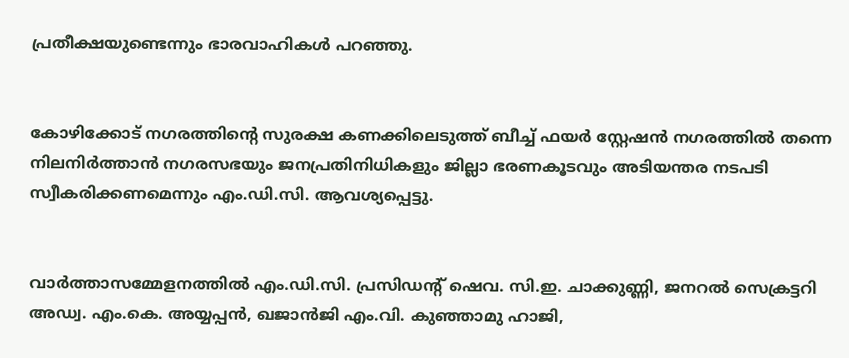പ്രതീക്ഷയുണ്ടെന്നും ഭാരവാഹികൾ പറഞ്ഞു.


കോഴിക്കോട് നഗരത്തിന്റെ സുരക്ഷ കണക്കിലെടുത്ത് ബീച്ച് ഫയർ സ്റ്റേഷൻ നഗരത്തിൽ തന്നെ നിലനിർത്താൻ നഗരസഭയും ജനപ്രതിനിധികളും ജില്ലാ ഭരണകൂടവും അടിയന്തര നടപടി സ്വീകരിക്കണമെന്നും എം.ഡി.സി. ആവശ്യപ്പെട്ടു.


വാർത്താസമ്മേളനത്തിൽ എം.ഡി.സി. പ്രസിഡന്റ് ഷെവ. സി.ഇ. ചാക്കുണ്ണി, ജനറൽ സെക്രട്ടറി അഡ്വ. എം.കെ. അയ്യപ്പൻ, ഖജാൻജി എം.വി. കുഞ്ഞാമു ഹാജി,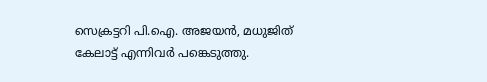സെക്രട്ടറി പി.ഐ. അജയൻ, മധുജിത് കേലാട്ട് എന്നിവർ പങ്കെടുത്തു.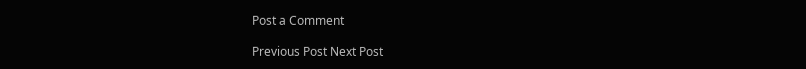Post a Comment

Previous Post Next Post